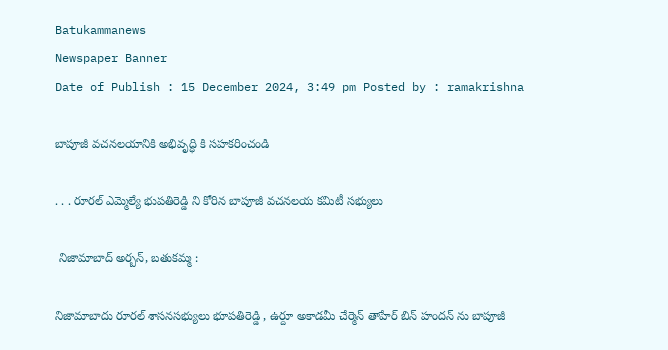Batukammanews
Newspaper Banner
Date of Publish : 15 December 2024, 3:49 pm Posted by : ramakrishna

బాపూజీ వచనలయానికి అభివృద్ధి కి సహకరించండి

. . . రూరల్ ఎమ్మెల్యే భుపతిరెడ్డి ని కోరిన బాపూజీ వచనలయ కమిటీ సభ్యులు

 నిజామాబాద్ అర్బన్, బతుకమ్మ :

నిజామాబాదు రూరల్ శాసనసభ్యులు భూపతిరెడ్డి , ఉర్దూ అకాడమీ చేర్మెన్ తాహేర్ బిన్ హందన్ ను బాపూజీ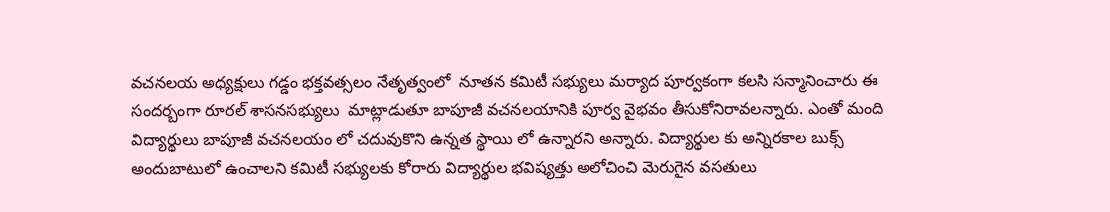వచనలయ అధ్యక్షులు గడ్డం భక్తవత్సలం నేతృత్వంలో  నూతన కమిటీ సభ్యులు మర్యాద పూర్వకంగా కలసి సన్మానించారు ఈ సందర్బంగా రూరల్ శాసనసభ్యులు  మాట్లాడుతూ బాపూజీ వచనలయానికి పూర్వ వైభవం తీసుకోనిరావలన్నారు. ఎంతో మంది విద్యార్థులు బాపూజీ వచనలయం లో చదువుకొని ఉన్నత స్థాయి లో ఉన్నారని అన్నారు. విద్యార్థుల కు అన్నిరకాల బుక్స్ అందుబాటులో ఉంచాలని కమిటీ సభ్యులకు కోరారు విద్యార్థుల భవిష్యత్తు అలోచించి మెరుగైన వసతులు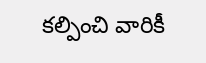కల్పించి వారికీ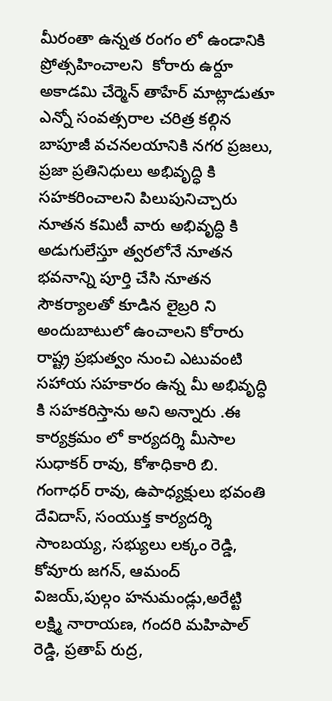మీరంతా ఉన్నత రంగం లో ఉండానికి ప్రోత్సహించాలని  కోరారు ఉర్దూ అకాడమి చేర్మెన్ తాహేర్ మాట్లాడుతూ ఎన్నో సంవత్సరాల చరిత్ర కల్గిన బాపూజీ వచనలయానికి నగర ప్రజలు, ప్రజా ప్రతినిధులు అభివృద్ధి కి సహకరించాలని పిలుపునిచ్చారు నూతన కమిటీ వారు అభివృద్ధి కి అడుగులేస్తూ త్వరలోనే నూతన భవనాన్ని పూర్తి చేసి నూతన సౌకర్యాలతో కూడిన లైబ్రరి ని అందుబాటులో ఉంచాలని కోరారు రాష్ట్ర ప్రభుత్వం నుంచి ఎటువంటి సహాయ సహకారం ఉన్న మీ అభివృద్ధి కి సహకరిస్తాను అని అన్నారు .ఈ కార్యక్రమం లో కార్యదర్శి మీసాల సుధాకర్ రావు, కోశాధికారి బి. గంగాధర్ రావు, ఉపాధ్యక్షులు భవంతి దేవిదాస్, సంయుక్త కార్యదర్శి  సాంబయ్య, సభ్యులు లక్కం రెడ్డి, కోవూరు జగన్, ఆమంద్ విజయ్,పుల్గం హనుమండ్లు,అరేట్టి లక్ష్మి నారాయణ, గందరి మహిపాల్ రెడ్డి, ప్రతాప్ రుద్ర,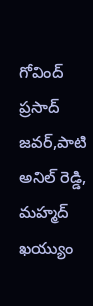గోవింద్ ప్రసాద్ జవర్,పాటి అనిల్ రెడ్డి, మహ్మద్ ఖయ్యుం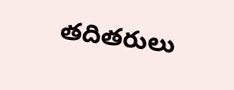తదితరులు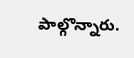పాల్గొన్నారు.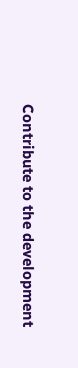Contribute to the development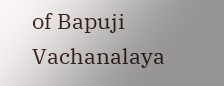of Bapuji Vachanalaya